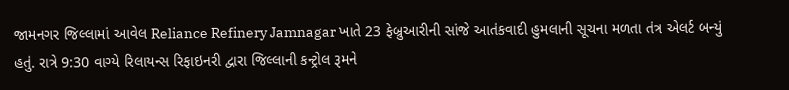જામનગર જિલ્લામાં આવેલ Reliance Refinery Jamnagar ખાતે 23 ફેબ્રુઆરીની સાંજે આતંકવાદી હુમલાની સૂચના મળતા તંત્ર એલર્ટ બન્યું હતું. રાત્રે 9:30 વાગ્યે રિલાયન્સ રિફાઇનરી દ્વારા જિલ્લાની કન્ટ્રોલ રૂમને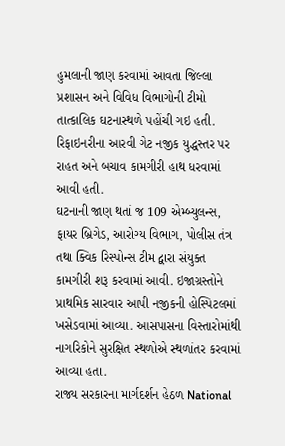હુમલાની જાણ કરવામાં આવતા જિલ્લા પ્રશાસન અને વિવિધ વિભાગોની ટીમો તાત્કાલિક ઘટનાસ્થળે પહોંચી ગઇ હતી. રિફાઇનરીના આરવી ગેટ નજીક યુદ્ધસ્તર પર રાહત અને બચાવ કામગીરી હાથ ધરવામાં આવી હતી.
ઘટનાની જાણ થતાં જ 109 એમ્બ્યુલન્સ, ફાયર બ્રિગેડ, આરોગ્ય વિભાગ, પોલીસ તંત્ર તથા ક્વિક રિસ્પોન્સ ટીમ દ્વારા સંયુક્ત કામગીરી શરૂ કરવામાં આવી. ઇજાગ્રસ્તોને પ્રાથમિક સારવાર આપી નજીકની હોસ્પિટલમાં ખસેડવામાં આવ્યા. આસપાસના વિસ્તારોમાંથી નાગરિકોને સુરક્ષિત સ્થળોએ સ્થળાંતર કરવામાં આવ્યા હતા.
રાજ્ય સરકારના માર્ગદર્શન હેઠળ National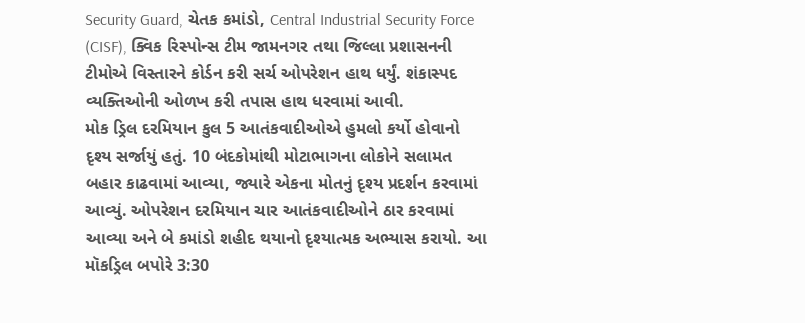Security Guard, ચેતક કમાંડો, Central Industrial Security Force (CISF), ક્વિક રિસ્પોન્સ ટીમ જામનગર તથા જિલ્લા પ્રશાસનની ટીમોએ વિસ્તારને કોર્ડન કરી સર્ચ ઓપરેશન હાથ ધર્યું. શંકાસ્પદ વ્યક્તિઓની ઓળખ કરી તપાસ હાથ ધરવામાં આવી.
મોક ડ્રિલ દરમિયાન કુલ 5 આતંકવાદીઓએ હુમલો કર્યો હોવાનો દૃશ્ય સર્જાયું હતું. 10 બંદકોમાંથી મોટાભાગના લોકોને સલામત બહાર કાઢવામાં આવ્યા, જ્યારે એકના મોતનું દૃશ્ય પ્રદર્શન કરવામાં આવ્યું. ઓપરેશન દરમિયાન ચાર આતંકવાદીઓને ઠાર કરવામાં આવ્યા અને બે કમાંડો શહીદ થયાનો દૃશ્યાત્મક અભ્યાસ કરાયો. આ મૉકડ્રિલ બપોરે 3:30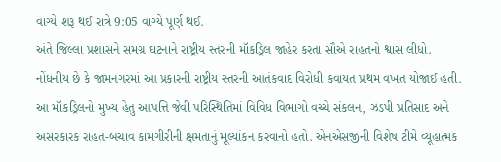વાગ્યે શરૂ થઈ રાત્રે 9:05 વાગ્યે પૂર્ણ થઈ.
અંતે જિલ્લા પ્રશાસને સમગ્ર ઘટનાને રાષ્ટ્રીય સ્તરની મૉકડ્રિલ જાહેર કરતા સૌએ રાહતનો શ્વાસ લીધો. નોંધનીય છે કે જામનગરમાં આ પ્રકારની રાષ્ટ્રીય સ્તરની આતંકવાદ વિરોધી કવાયત પ્રથમ વખત યોજાઈ હતી.
આ મૉકડ્રિલનો મુખ્ય હેતુ આપત્તિ જેવી પરિસ્થિતિમાં વિવિધ વિભાગો વચ્ચે સંકલન, ઝડપી પ્રતિસાદ અને અસરકારક રાહત-બચાવ કામગીરીની ક્ષમતાનું મૂલ્યાંકન કરવાનો હતો. એનએસજીની વિશેષ ટીમે વ્યૂહાત્મક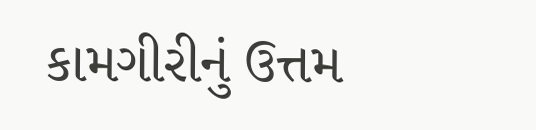કામગીરીનું ઉત્તમ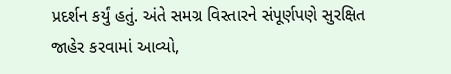પ્રદર્શન કર્યું હતું. અંતે સમગ્ર વિસ્તારને સંપૂર્ણપણે સુરક્ષિત જાહેર કરવામાં આવ્યો,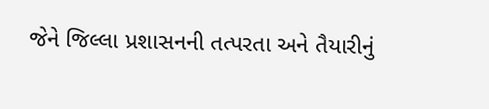જેને જિલ્લા પ્રશાસનની તત્પરતા અને તૈયારીનું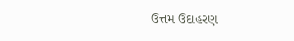ઉત્તમ ઉદાહરણ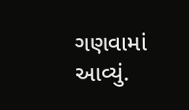ગણવામાં આવ્યું.